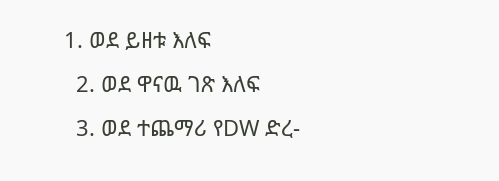1. ወደ ይዘቱ እለፍ
  2. ወደ ዋናዉ ገጽ እለፍ
  3. ወደ ተጨማሪ የDW ድረ-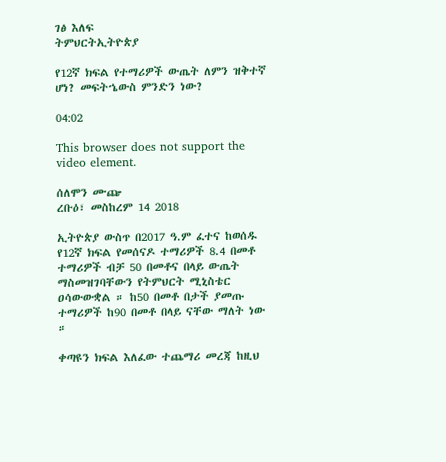ገፅ እለፍ
ትምህርትኢትዮጵያ

የ12ኛ ክፍል የተማሪዎች ውጤት ለምን ዝቅተኛ ሆነ? መፍትኄውስ ምንድን ነው?

04:02

This browser does not support the video element.

ሰለሞን ሙጬ
ረቡዕ፣ መስከረም 14 2018

ኢትዮጵያ ውስጥ በ2017 ዓ.ም ፈተና ከወሰዱ የ12ኛ ክፍል የመሰናዶ ተማሪዎች 8.4 በመቶ ተማሪዎች ብቻ 50 በመቶና በላይ ውጤት ማስመዝገባቸውን የትምህርት ሚኒስቴር ዐሳውውቋል ። ከ50 በመቶ በታች ያመጡ ተማሪዎች ከ90 በመቶ በላይ ናቸው ማለት ነው ።

ቀጣዩን ክፍል እለፈው ተጨማሪ መረጃ ከዚህ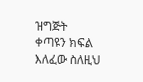ዝግጅት
ቀጣዩን ክፍል እለፈው ስለዚህ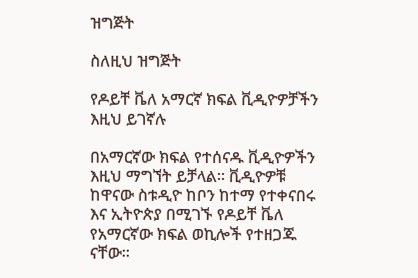ዝግጅት

ስለዚህ ዝግጅት

የዶይቸ ቬለ አማርኛ ክፍል ቪዲዮዎቻችን እዚህ ይገኛሉ

በአማርኛው ክፍል የተሰናዱ ቪዲዮዎችን እዚህ ማግኘት ይቻላል። ቪዲዮዎቹ ከዋናው ስቱዲዮ ከቦን ከተማ የተቀናበሩ እና ኢትዮጵያ በሚገኙ የዶይቸ ቬለ የአማርኛው ክፍል ወኪሎች የተዘጋጁ ናቸው።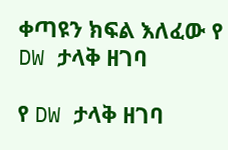ቀጣዩን ክፍል እለፈው የ DW ታላቅ ዘገባ

የ DW ታላቅ ዘገባ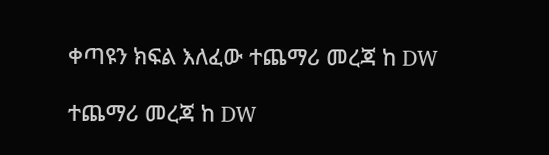ቀጣዩን ክፍል እለፈው ተጨማሪ መረጃ ከ DW

ተጨማሪ መረጃ ከ DW